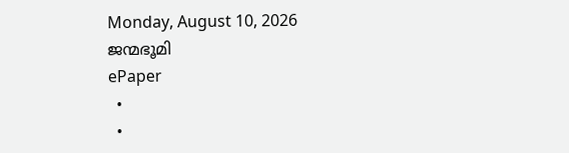Monday, August 10, 2026
ജന്മഭൂമി
ePaper
  •
  •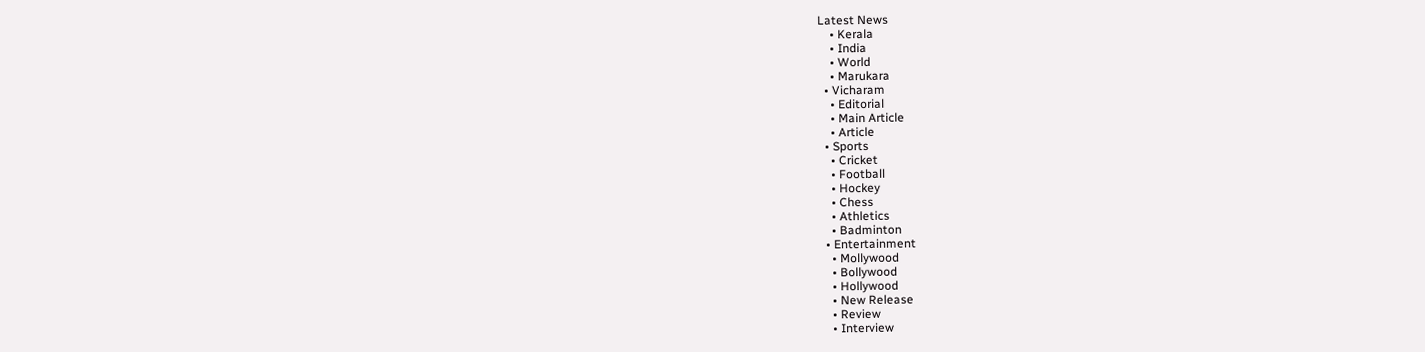Latest News
    • Kerala
    • India
    • World
    • Marukara
  • Vicharam
    • Editorial
    • Main Article
    • Article
  • Sports
    • Cricket
    • Football
    • Hockey
    • Chess
    • Athletics
    • Badminton
  • Entertainment
    • Mollywood
    • Bollywood
    • Hollywood
    • New Release
    • Review
    • Interview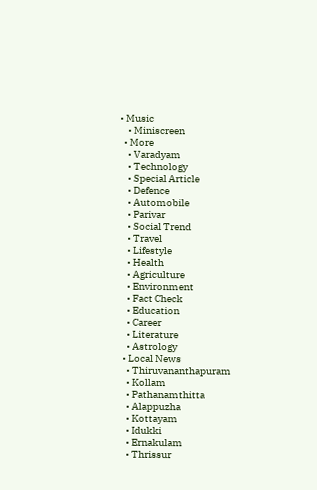• Music
    • Miniscreen
  • More
    • Varadyam
    • Technology
    • Special Article
    • Defence
    • Automobile
    • Parivar
    • Social Trend
    • Travel
    • Lifestyle
    • Health
    • Agriculture
    • Environment
    • Fact Check
    • Education
    • Career
    • Literature
    • Astrology
  • Local News
    • Thiruvananthapuram
    • Kollam
    • Pathanamthitta
    • Alappuzha
    • Kottayam
    • Idukki
    • Ernakulam
    • Thrissur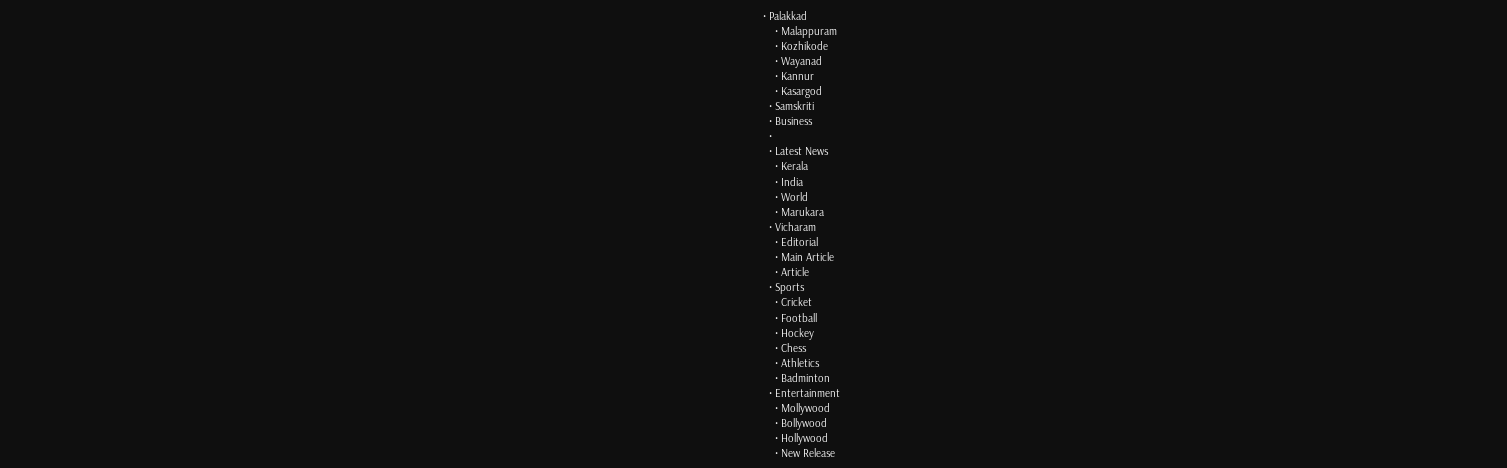• Palakkad
    • Malappuram
    • Kozhikode
    • Wayanad
    • Kannur
    • Kasargod
  • Samskriti
  • Business
  •
  • Latest News
    • Kerala
    • India
    • World
    • Marukara
  • Vicharam
    • Editorial
    • Main Article
    • Article
  • Sports
    • Cricket
    • Football
    • Hockey
    • Chess
    • Athletics
    • Badminton
  • Entertainment
    • Mollywood
    • Bollywood
    • Hollywood
    • New Release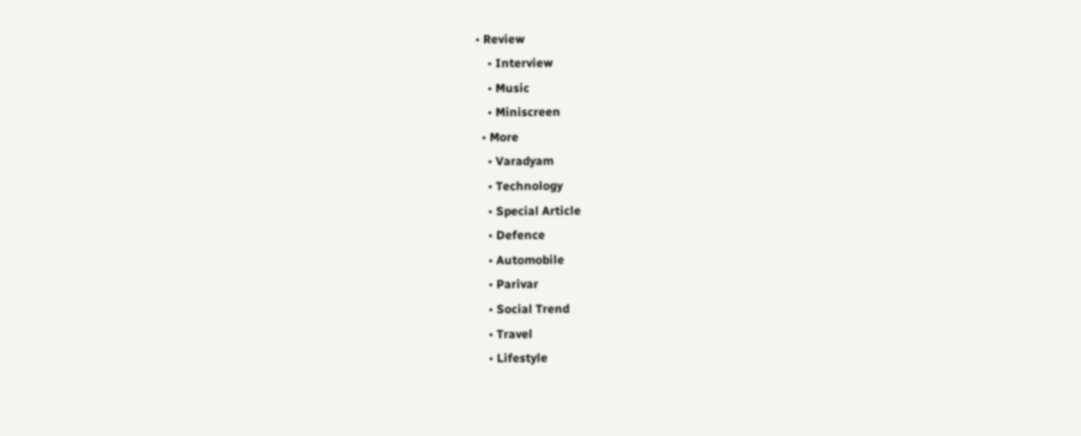• Review
    • Interview
    • Music
    • Miniscreen
  • More
    • Varadyam
    • Technology
    • Special Article
    • Defence
    • Automobile
    • Parivar
    • Social Trend
    • Travel
    • Lifestyle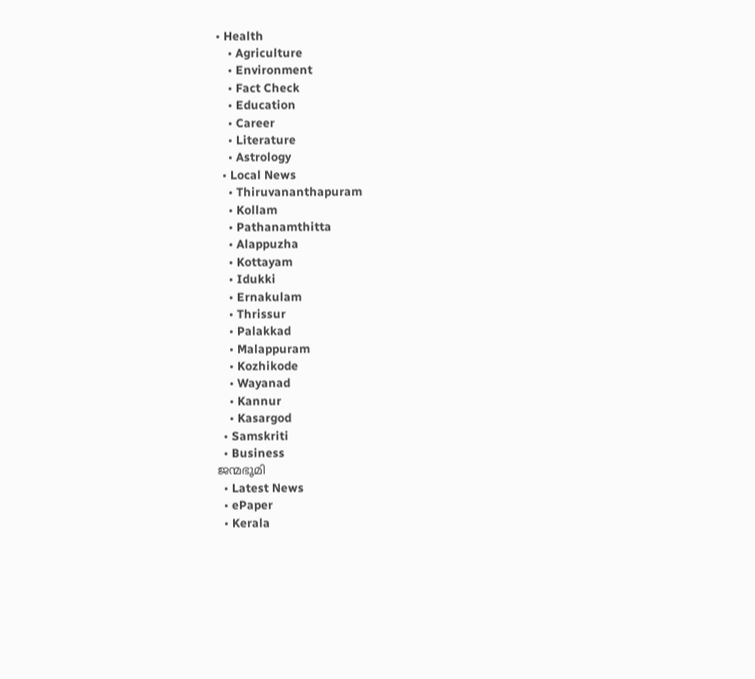• Health
    • Agriculture
    • Environment
    • Fact Check
    • Education
    • Career
    • Literature
    • Astrology
  • Local News
    • Thiruvananthapuram
    • Kollam
    • Pathanamthitta
    • Alappuzha
    • Kottayam
    • Idukki
    • Ernakulam
    • Thrissur
    • Palakkad
    • Malappuram
    • Kozhikode
    • Wayanad
    • Kannur
    • Kasargod
  • Samskriti
  • Business
ജന്മഭൂമി
  • Latest News
  • ePaper
  • Kerala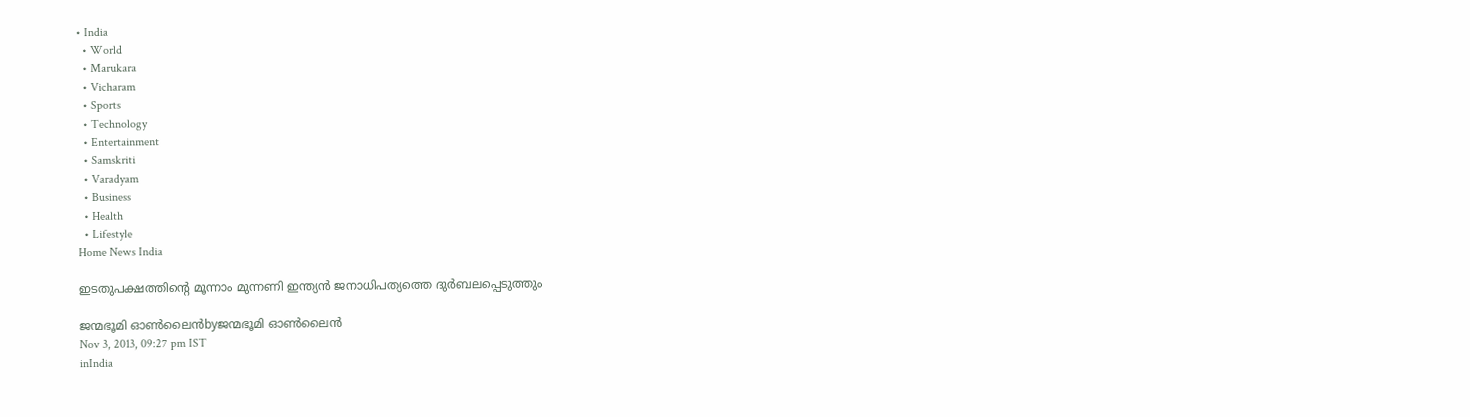• India
  • World
  • Marukara
  • Vicharam
  • Sports
  • Technology
  • Entertainment
  • Samskriti
  • Varadyam
  • Business
  • Health
  • Lifestyle
Home News India

ഇടതുപക്ഷത്തിന്റെ മൂന്നാം മുന്നണി ഇന്ത്യന്‍ ജനാധിപത്യത്തെ ദുര്‍ബലപ്പെടുത്തും

ജന്മഭൂമി ഓണ്‍ലൈന്‍byജന്മഭൂമി ഓണ്‍ലൈന്‍
Nov 3, 2013, 09:27 pm IST
inIndia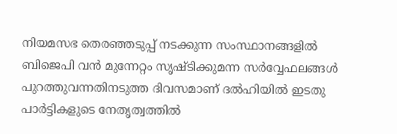നിയമസഭ തെരഞ്ഞടുപ്പ്‌ നടക്കുന്ന സംസ്ഥാനങ്ങളില്‍ ബിജെപി വന്‍ മുന്നേറ്റം സൃഷ്ടിക്കുമന്ന സര്‍വ്വേഫലങ്ങള്‍ പുറത്തുവന്നതിനടുത്ത ദിവസമാണ്‌ ദല്‍ഹിയില്‍ ഇടതു പാര്‍ട്ടികളുടെ നേതൃത്വത്തില്‍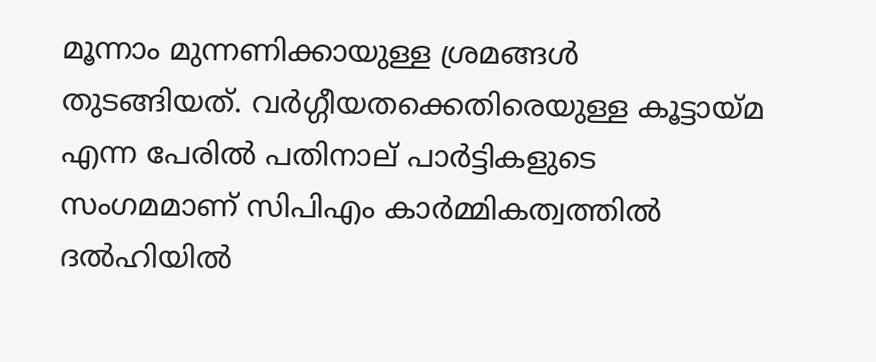മൂന്നാം മുന്നണിക്കായുള്ള ശ്രമങ്ങള്‍ തുടങ്ങിയത്‌. വര്‍ഗ്ഗീയതക്കെതിരെയുള്ള കൂട്ടായ്‌മ എന്ന പേരില്‍ പതിനാല്‌ പാര്‍ട്ടികളുടെ സംഗമമാണ്‌ സിപിഎം കാര്‍മ്മികത്വത്തില്‍ ദല്‍ഹിയില്‍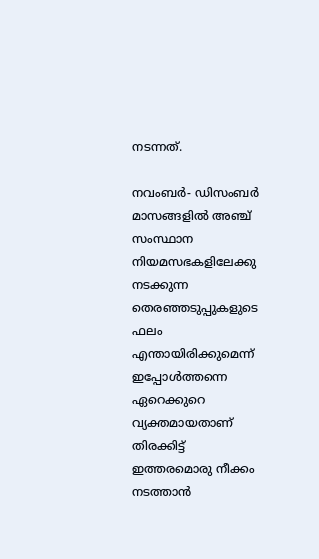നടന്നത്‌.

നവംബര്‍- ഡിസംബര്‍ മാസങ്ങളില്‍ അഞ്ച്‌ സംസ്ഥാന നിയമസഭകളിലേക്കു നടക്കുന്ന തെരഞ്ഞടുപ്പുകളുടെ ഫലം എന്തായിരിക്കുമെന്ന്‌ ഇപ്പോള്‍ത്തന്നെ ഏറെക്കുറെ വ്യക്തമായതാണ്‌ തിരക്കിട്ട്‌ ഇത്തരമൊരു നീക്കം നടത്താന്‍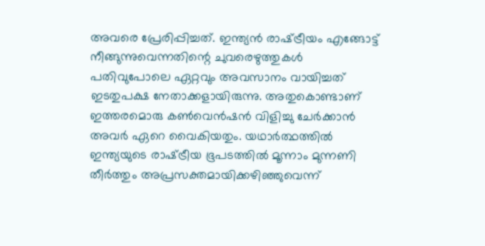അവരെ പ്രേരിപ്പിച്ചത്‌. ഇന്ത്യന്‍ രാഷ്‌ട്രീയം എങ്ങോട്ട്‌ നീങ്ങുന്നുവെന്നതിന്റെ ചുവരെഴുത്തുകള്‍ പതിവുപോലെ ഏറ്റവും അവസാനം വായിച്ചത്‌ ഇടതുപക്ഷ നേതാക്കളായിരുന്നു. അതുകൊണ്ടാണ്‌ ഇത്തരമൊരു കണ്‍വെന്‍ഷന്‍ വിളിച്ചു ചേര്‍ക്കാന്‍ അവര്‍ ഏറെ വൈകിയതും. യഥാര്‍ത്ഥത്തില്‍ ഇന്ത്യയുടെ രാഷ്‌ട്രീയ ഭൂപടത്തില്‍ മൂന്നാം മുന്നണി തീര്‍ത്തും അപ്രസക്തമായിക്കഴിഞ്ഞുവെന്ന്‌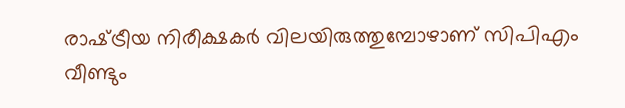രാഷ്‌ട്രീയ നിരീക്ഷകര്‍ വിലയിരുത്തുമ്പോഴാണ്‌ സിപിഎം വീണ്ടും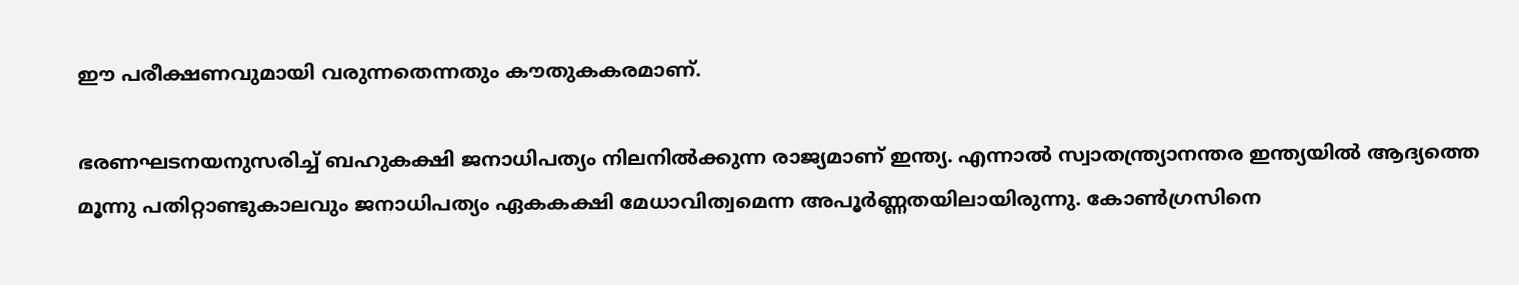ഈ പരീക്ഷണവുമായി വരുന്നതെന്നതും കൗതുകകരമാണ്‌.

ഭരണഘടനയനുസരിച്ച്‌ ബഹുകക്ഷി ജനാധിപത്യം നിലനില്‍ക്കുന്ന രാജ്യമാണ്‌ ഇന്ത്യ. എന്നാല്‍ സ്വാതന്ത്ര്യാനന്തര ഇന്ത്യയില്‍ ആദ്യത്തെ മൂന്നു പതിറ്റാണ്ടുകാലവും ജനാധിപത്യം ഏകകക്ഷി മേധാവിത്വമെന്ന അപൂര്‍ണ്ണതയിലായിരുന്നു. കോണ്‍ഗ്രസിനെ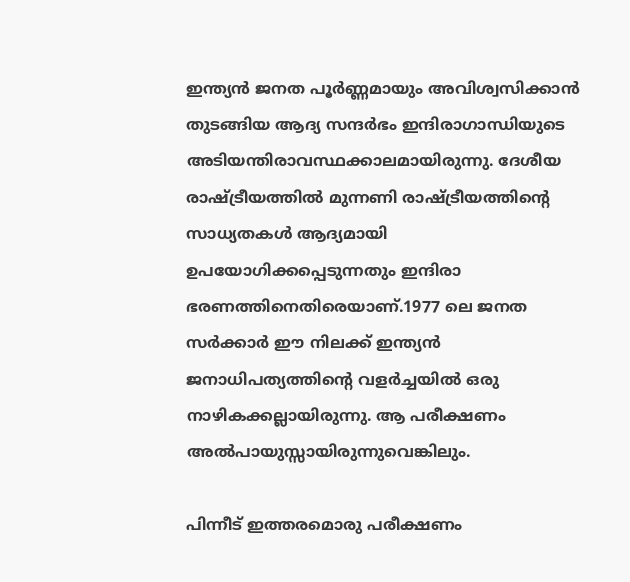ഇന്ത്യന്‍ ജനത പൂര്‍ണ്ണമായും അവിശ്വസിക്കാന്‍ തുടങ്ങിയ ആദ്യ സന്ദര്‍ഭം ഇന്ദിരാഗാന്ധിയുടെ അടിയന്തിരാവസ്ഥക്കാലമായിരുന്നു. ദേശീയ രാഷ്‌ട്രീയത്തില്‍ മുന്നണി രാഷ്‌ട്രീയത്തിന്റെ സാധ്യതകള്‍ ആദ്യമായി ഉപയോഗിക്കപ്പെടുന്നതും ഇന്ദിരാ ഭരണത്തിനെതിരെയാണ്‌.1977 ലെ ജനത സര്‍ക്കാര്‍ ഈ നിലക്ക്‌ ഇന്ത്യന്‍ ജനാധിപത്യത്തിന്റെ വളര്‍ച്ചയില്‍ ഒരു നാഴികക്കല്ലായിരുന്നു. ആ പരീക്ഷണം അല്‍പായുസ്സായിരുന്നുവെങ്കിലും.

പിന്നീട്‌ ഇത്തരമൊരു പരീക്ഷണം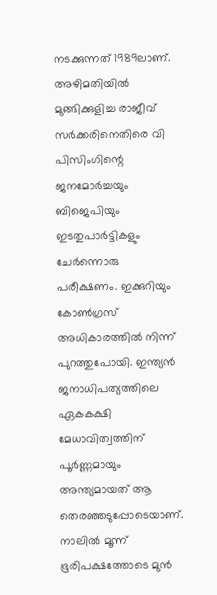നടക്കുന്നത്‌ 1989ലാണ്‌. അഴിമതിയില്‍ മുങ്ങിക്കുളിച്ച രാജീവ്‌ സര്‍ക്കരിനെതിരെ വി പിസിംഗിന്റെ ജനമോര്‍ച്ചയും ബിജെപിയും ഇടതുപാര്‍ട്ടികളും ചേര്‍ന്നൊരു പരീക്ഷണം. ഇക്കുറിയും കോണ്‍ഗ്രസ്‌ അധികാരത്തില്‍ നിന്ന്‌ പുറത്തുപോയി. ഇന്ത്യന്‍ ജനാധിപത്യത്തിലെ ഏകകക്ഷി മേധാവിത്വത്തിന്‌ പൂര്‍ണ്ണമായും അന്ത്യമായത്‌ ആ തെരഞ്ഞടുപ്പോടെയാണ്‌. നാലില്‍ മൂന്ന്‌ ഭൂരിപക്ഷത്തോടെ മുന്‍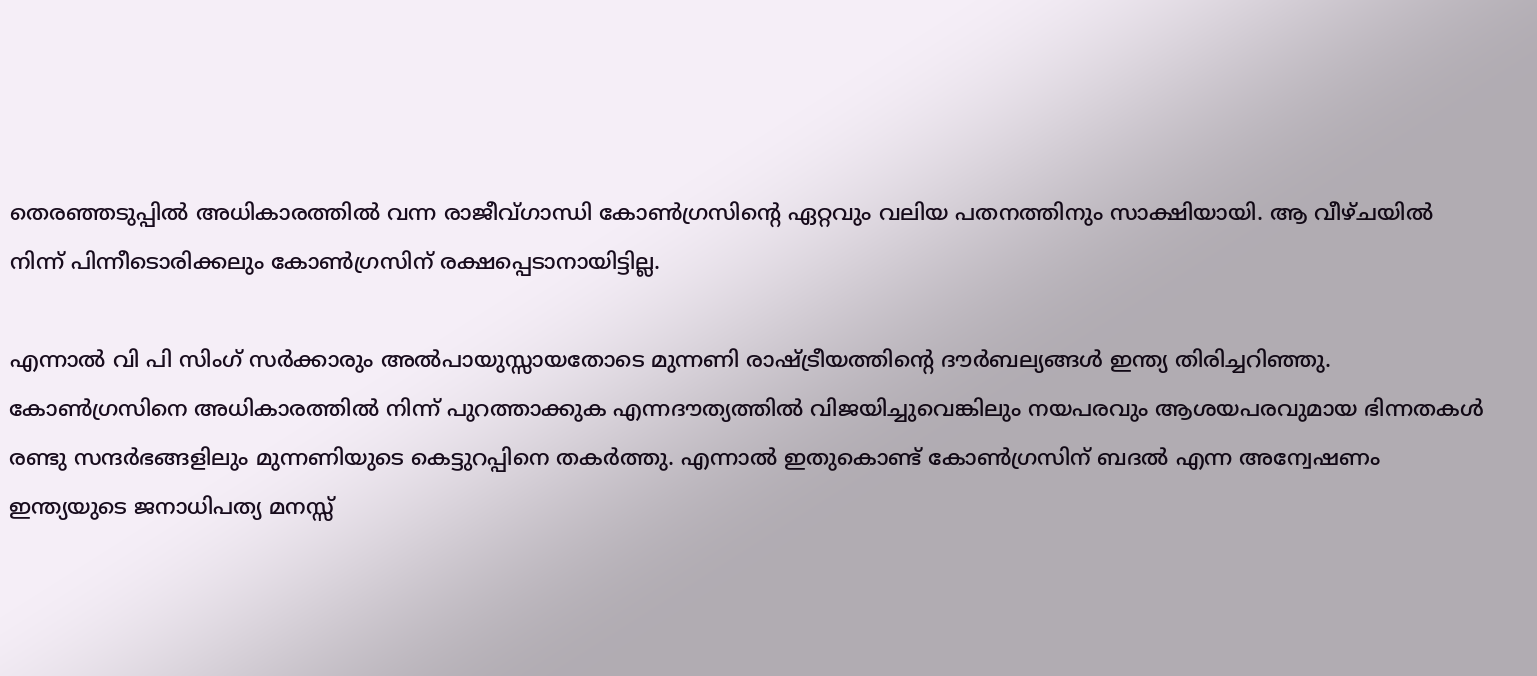തെരഞ്ഞടുപ്പില്‍ അധികാരത്തില്‍ വന്ന രാജീവ്ഗാന്ധി കോണ്‍ഗ്രസിന്റെ ഏറ്റവും വലിയ പതനത്തിനും സാക്ഷിയായി. ആ വീഴ്ചയില്‍ നിന്ന്‌ പിന്നീടൊരിക്കലും കോണ്‍ഗ്രസിന്‌ രക്ഷപ്പെടാനായിട്ടില്ല.

എന്നാല്‍ വി പി സിംഗ്‌ സര്‍ക്കാരും അല്‍പായുസ്സായതോടെ മുന്നണി രാഷ്‌ട്രീയത്തിന്റെ ദൗര്‍ബല്യങ്ങള്‍ ഇന്ത്യ തിരിച്ചറിഞ്ഞു. കോണ്‍ഗ്രസിനെ അധികാരത്തില്‍ നിന്ന്‌ പുറത്താക്കുക എന്നദൗത്യത്തില്‍ വിജയിച്ചുവെങ്കിലും നയപരവും ആശയപരവുമായ ഭിന്നതകള്‍ രണ്ടു സന്ദര്‍ഭങ്ങളിലും മുന്നണിയുടെ കെട്ടുറപ്പിനെ തകര്‍ത്തു. എന്നാല്‍ ഇതുകൊണ്ട്‌ കോണ്‍ഗ്രസിന്‌ ബദല്‍ എന്ന അന്വേഷണം ഇന്ത്യയുടെ ജനാധിപത്യ മനസ്സ്‌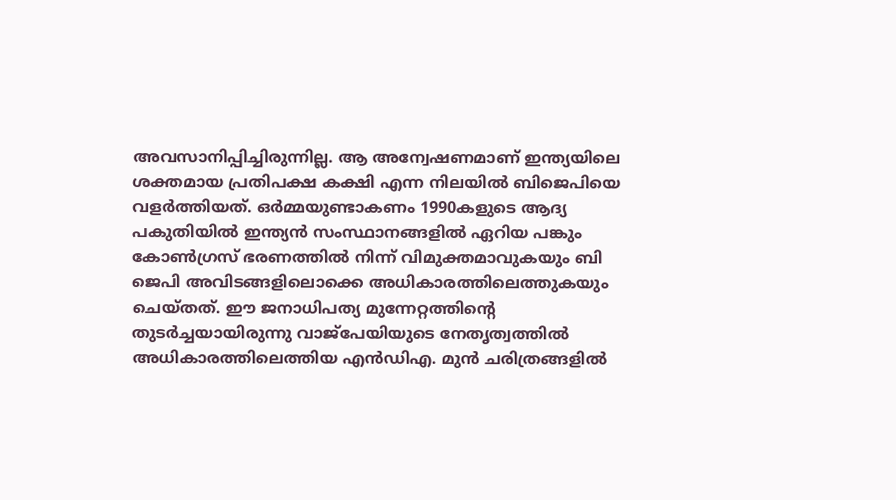അവസാനിപ്പിച്ചിരുന്നില്ല. ആ അന്വേഷണമാണ്‌ ഇന്ത്യയിലെ ശക്തമായ പ്രതിപക്ഷ കക്ഷി എന്ന നിലയില്‍ ബിജെപിയെ വളര്‍ത്തിയത്‌. ഒര്‍മ്മയുണ്ടാകണം 1990കളുടെ ആദ്യ പകുതിയില്‍ ഇന്ത്യന്‍ സംസ്ഥാനങ്ങളില്‍ ഏറിയ പങ്കും കോണ്‍ഗ്രസ്‌ ഭരണത്തില്‍ നിന്ന്‌ വിമുക്തമാവുകയും ബി ജെപി അവിടങ്ങളിലൊക്കെ അധികാരത്തിലെത്തുകയും ചെയ്തത്‌. ഈ ജനാധിപത്യ മുന്നേറ്റത്തിന്റെ തുടര്‍ച്ചയായിരുന്നു വാജ്പേയിയുടെ നേതൃത്വത്തില്‍ അധികാരത്തിലെത്തിയ എന്‍ഡിഎ. മുന്‍ ചരിത്രങ്ങളില്‍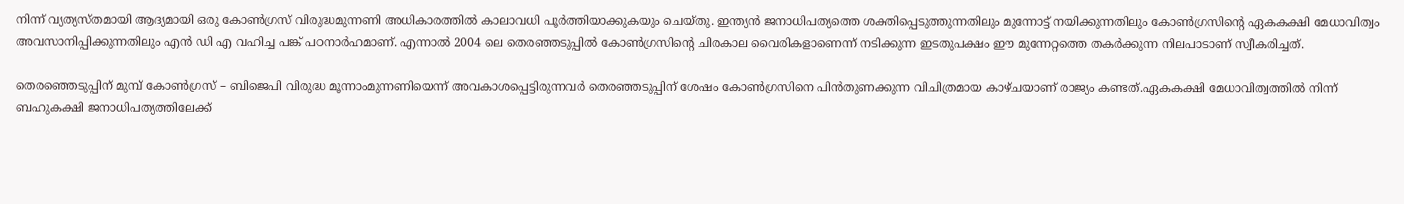നിന്ന്‌ വ്യത്യസ്തമായി ആദ്യമായി ഒരു കോണ്‍ഗ്രസ്‌ വിരുദ്ധമുന്നണി അധികാരത്തില്‍ കാലാവധി പൂര്‍ത്തിയാക്കുകയും ചെയ്തു. ഇന്ത്യന്‍ ജനാധിപത്യത്തെ ശക്തിപ്പെടുത്തുന്നതിലും മുന്നോട്ട്‌ നയിക്കുന്നതിലും കോണ്‍ഗ്രസിന്റെ ഏകകക്ഷി മേധാവിത്വം അവസാനിപ്പിക്കുന്നതിലും എന്‍ ഡി എ വഹിച്ച പങ്ക്‌ പഠനാര്‍ഹമാണ്‌. എന്നാല്‍ 2004 ലെ തെരഞ്ഞടുപ്പില്‍ കോണ്‍ഗ്രസിന്റെ ചിരകാല വൈരികളാണെന്ന്‌ നടിക്കുന്ന ഇടതുപക്ഷം ഈ മുന്നേറ്റത്തെ തകര്‍ക്കുന്ന നിലപാടാണ്‌ സ്വീകരിച്ചത്‌.

തെരഞ്ഞെടുപ്പിന്‌ മുമ്പ്‌ കോണ്‍ഗ്രസ്‌ – ബിജെപി വിരുദ്ധ മൂന്നാംമുന്നണിയെന്ന്‌ അവകാശപ്പെട്ടിരുന്നവര്‍ തെരഞ്ഞടുപ്പിന്‌ ശേഷം കോണ്‍ഗ്രസിനെ പിന്‍തുണക്കുന്ന വിചിത്രമായ കാഴ്ചയാണ്‌ രാജ്യം കണ്ടത്‌.ഏകകക്ഷി മേധാവിത്വത്തില്‍ നിന്ന്‌ ബഹുകക്ഷി ജനാധിപത്യത്തിലേക്ക്‌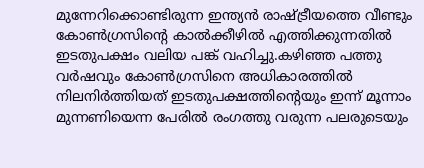മുന്നേറിക്കൊണ്ടിരുന്ന ഇന്ത്യന്‍ രാഷ്‌ട്രീയത്തെ വീണ്ടും കോണ്‍ഗ്രസിന്റെ കാല്‍ക്കീഴില്‍ എത്തിക്കുന്നതില്‍ ഇടതുപക്ഷം വലിയ പങ്ക്‌ വഹിച്ചു.കഴിഞ്ഞ പത്തു വര്‍ഷവും കോണ്‍ഗ്രസിനെ അധികാരത്തില്‍ നിലനിര്‍ത്തിയത്‌ ഇടതുപക്ഷത്തിന്റെയും ഇന്ന്‌ മൂന്നാം മുന്നണിയെന്ന പേരില്‍ രംഗത്തു വരുന്ന പലരുടെയും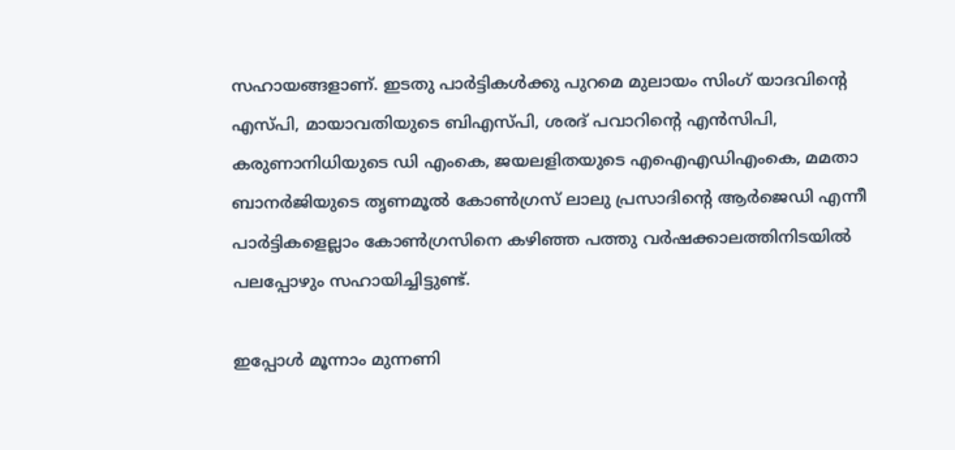സഹായങ്ങളാണ്‌. ഇടതു പാര്‍ട്ടികള്‍ക്കു പുറമെ മുലായം സിംഗ്‌ യാദവിന്റെ എസ്പി, മായാവതിയുടെ ബിഎസ്പി, ശരദ്‌ പവാറിന്റെ എന്‍സിപി, കരുണാനിധിയുടെ ഡി എംകെ, ജയലളിതയുടെ എഐഎഡിഎംകെ, മമതാ ബാനര്‍ജിയുടെ തൃണമൂല്‍ കോണ്‍ഗ്രസ്‌ ലാലു പ്രസാദിന്റെ ആര്‍ജെഡി എന്നീ പാര്‍ട്ടികളെല്ലാം കോണ്‍ഗ്രസിനെ കഴിഞ്ഞ പത്തു വര്‍ഷക്കാലത്തിനിടയില്‍ പലപ്പോഴും സഹായിച്ചിട്ടുണ്ട്‌.

ഇപ്പോള്‍ മൂന്നാം മുന്നണി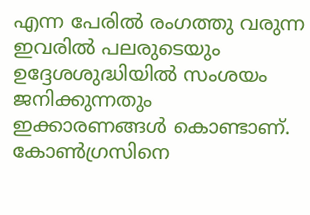എന്ന പേരില്‍ രംഗത്തു വരുന്ന ഇവരില്‍ പലരുടെയും ഉദ്ദേശശുദ്ധിയില്‍ സംശയം ജനിക്കുന്നതും ഇക്കാരണങ്ങള്‍ കൊണ്ടാണ്‌. കോണ്‍ഗ്രസിനെ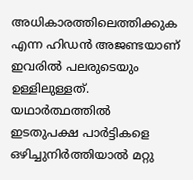അധികാരത്തിലെത്തിക്കുക എന്ന ഹിഡന്‍ അജണ്ടയാണ്‌ ഇവരില്‍ പലരുടെയും ഉള്ളിലുള്ളത്‌. യഥാര്‍ത്ഥത്തില്‍ ഇടതുപക്ഷ പാര്‍ട്ടികളെ ഒഴിച്ചുനിര്‍ത്തിയാല്‍ മറ്റു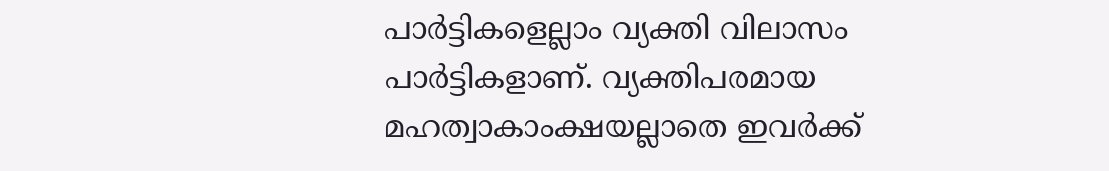പാര്‍ട്ടികളെല്ലാം വ്യക്തി വിലാസം പാര്‍ട്ടികളാണ്‌. വ്യക്തിപരമായ മഹത്വാകാംക്ഷയല്ലാതെ ഇവര്‍ക്ക്‌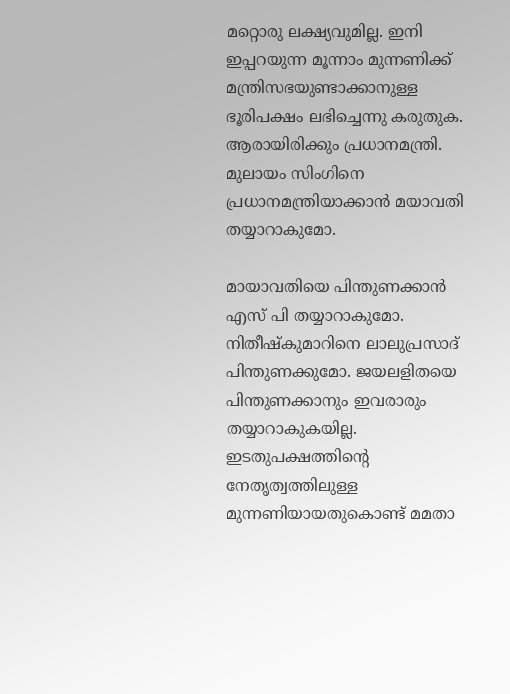മറ്റൊരു ലക്ഷ്യവുമില്ല. ഇനി ഇപ്പറയുന്ന മൂന്നാം മുന്നണിക്ക്‌ മന്ത്രിസഭയുണ്ടാക്കാനുള്ള ഭൂരിപക്ഷം ലഭിച്ചെന്നു കരുതുക. ആരായിരിക്കും പ്രധാനമന്ത്രി. മുലായം സിംഗിനെ പ്രധാനമന്ത്രിയാക്കാന്‍ മയാവതി തയ്യാറാകുമോ.

മായാവതിയെ പിന്തുണക്കാന്‍ എസ്‌ പി തയ്യാറാകുമോ. നിതീഷ്കുമാറിനെ ലാലുപ്രസാദ്‌ പിന്തുണക്കുമോ. ജയലളിതയെ പിന്തുണക്കാനും ഇവരാരും തയ്യാറാകുകയില്ല. ഇടതുപക്ഷത്തിന്റെ നേതൃത്വത്തിലുള്ള മുന്നണിയായതുകൊണ്ട്‌ മമതാ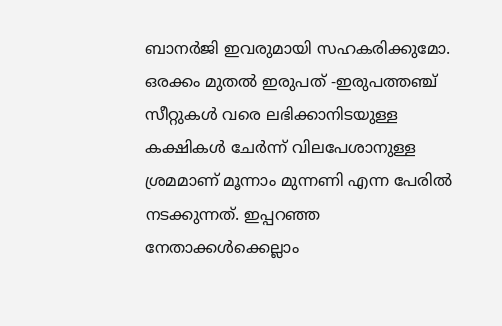ബാനര്‍ജി ഇവരുമായി സഹകരിക്കുമോ. ഒരക്കം മുതല്‍ ഇരുപത്‌ -ഇരുപത്തഞ്ച്‌ സീറ്റുകള്‍ വരെ ലഭിക്കാനിടയുള്ള കക്ഷികള്‍ ചേര്‍ന്ന്‌ വിലപേശാനുള്ള ശ്രമമാണ്‌ മൂന്നാം മുന്നണി എന്ന പേരില്‍ നടക്കുന്നത്‌. ഇപ്പറഞ്ഞ നേതാക്കള്‍ക്കെല്ലാം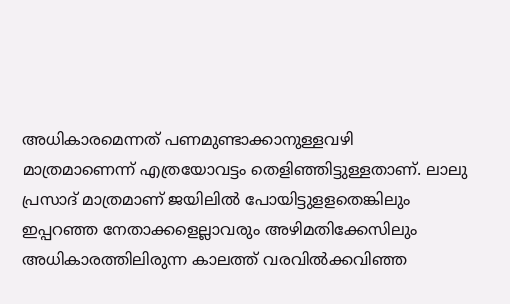അധികാരമെന്നത്‌ പണമുണ്ടാക്കാനുള്ളവഴി മാത്രമാണെന്ന്‌ എത്രയോവട്ടം തെളിഞ്ഞിട്ടുള്ളതാണ്‌. ലാലു പ്രസാദ്‌ മാത്രമാണ്‌ ജയിലില്‍ പോയിട്ടുളളതെങ്കിലും ഇപ്പറഞ്ഞ നേതാക്കളെല്ലാവരും അഴിമതിക്കേസിലും അധികാരത്തിലിരുന്ന കാലത്ത്‌ വരവില്‍ക്കവിഞ്ഞ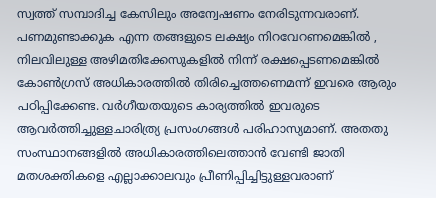സ്വത്ത്‌ സമ്പാദിച്ച കേസിലും അന്വേഷണം നേരിടുന്നവരാണ്‌. പണമുണ്ടാക്കുക എന്ന തങ്ങളുടെ ലക്ഷ്യം നിറവേറണമെങ്കില്‍ , നിലവിലുള്ള അഴിമതിക്കേസുകളില്‍ നിന്ന്‌ രക്ഷപ്പെടണമെങ്കില്‍ കോണ്‍ഗ്രസ്‌ അധികാരത്തില്‍ തിരിച്ചെത്തണെമന്ന്‌ ഇവരെ ആരും പഠിപ്പിക്കേണ്ട. വര്‍ഗീയതയുടെ കാര്യത്തില്‍ ഇവരുടെ ആവര്‍ത്തിച്ചുള്ളചാരിത്ര്യ പ്രസംഗങ്ങള്‍ പരിഹാസ്യമാണ്‌. അതതു സംസ്ഥാനങ്ങളില്‍ അധികാരത്തിലെത്താന്‍ വേണ്ടി ജാതി മതശക്തികളെ എല്ലാക്കാലവും പ്രീണിപ്പിച്ചിട്ടുള്ളവരാണ്‌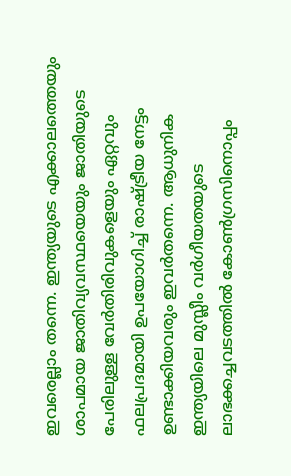ഇവരെല്ലാം തന്നെ. ഇന്ത്യയുടെ എക്കാലത്തെയും ശാപമായ ജാതിവ്യവസ്ഥയെയും ജാതിയുടെ പേരിലുള്ള വേര്‍തിരിവുകളെയും ഏറ്റവും ഫലപ്രദമായി ഉപയോഗിച്ച്‌ രാഷ്‌ട്രീയ നേട്ടം ഉണ്ടാക്കിയവരും ഇവര്‍തന്നെ. ആധുനിക ഇന്ത്യയിലെ മുസ്ലീം വര്‍ഗീയതയുടെ ലാഭക്കച്ചവടത്തില്‍ കോണ്‍ഗ്രസിനൊപ്പം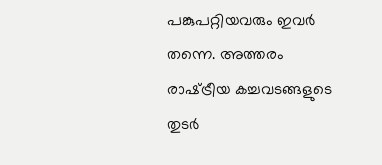പങ്കുപറ്റിയവരും ഇവര്‍ തന്നെ. അത്തരം രാഷ്‌ട്രീയ കച്ചവടങ്ങളുടെ തുടര്‍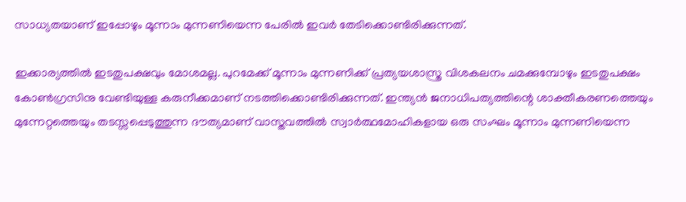സാധ്യതയാണ്‌ ഇപ്പോഴും മൂന്നാം മുന്നണിയെന്ന പേരില്‍ ഇവര്‍ തേടിക്കൊണ്ടിരിക്കുന്നത്‌.

ഇക്കാര്യത്തില്‍ ഇടതുപക്ഷവും മോശമല്ല. പുറമേക്ക്‌ മൂന്നാം മുന്നണിക്ക്‌ പ്രത്യയശാസ്ത്ര വിശകലനം ചമക്കുമ്പോഴും ഇടതുപക്ഷം കോണ്‍ഗ്രസിനു വേണ്ടിയുള്ള കരുനീക്കമാണ്‌ നടത്തിക്കൊണ്ടിരിക്കുന്നത്‌. ഇന്ത്യന്‍ ജനാധിപത്യത്തിന്റെ ശാക്തീകരണത്തെയും മുന്നേറ്റത്തെയും തടസ്സപ്പെടുത്തുന്ന ദൗത്യമാണ്‌ വാസ്തവത്തില്‍ സ്വാര്‍ത്ഥമോഹികളായ ഒരു സംഘം മൂന്നാം മുന്നണിയെന്ന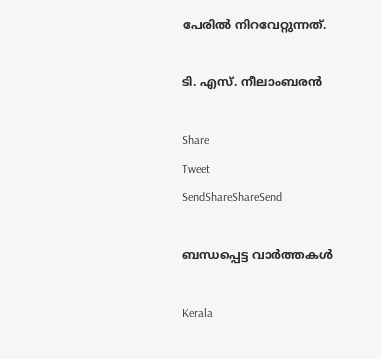പേരില്‍ നിറവേറ്റുന്നത്‌.

ടി. എസ്‌. നീലാംബരന്‍

Share
Tweet
SendShareShareSend

ബന്ധപ്പെട്ട വാര്‍ത്തകള്‍

Kerala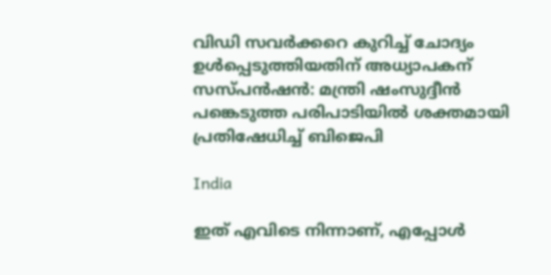വിഡി സവര്‍ക്കറെ കുറിച്ച് ചോദ്യം ഉള്‍പ്പെടുത്തിയതിന് അധ്യാപകന് സസ്പന്‍ഷന്‍: മന്ത്രി ഷംസുദ്ദീന്‍ പങ്കെടുത്ത പരിപാടിയില്‍ ശക്തമായി പ്രതിഷേധിച്ച് ബിജെപി

India

ഇത് എവിടെ നിന്നാണ്, എപ്പോൾ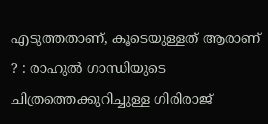എടുത്തതാണ്, കൂടെയുള്ളത് ആരാണ് ? : രാഹുൽ ഗാന്ധിയുടെ ചിത്രത്തെക്കുറിച്ചുള്ള ഗിരിരാജ്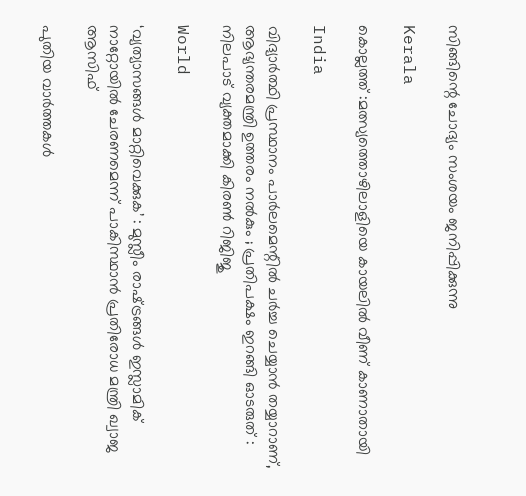സിങ്ങിന്റെ ചോദ്യം സംശയം ജനിപ്പിക്കുന്നു

Kerala

കൊല്ലത്ത് :മത്സ്യത്തൊഴിലാളിയെ കായലില്‍ വീണ് കാണാതായി

India

വിദ്യാർത്ഥി പ്രസ്ഥാനം പാർലമെന്റിൽ ചർച്ച ചെയ്യാൻ തയ്യാറാണ്, ആഭ്യന്തരമന്ത്രി ഉത്തരം നൽകും ; പ്രതിപക്ഷം ഇറങ്ങി ഓടരുത് : നിലപാട് വ്യക്തമാക്കി കിരൺ റിജിജു

World

‘വ്യത്യാസങ്ങൾ മാറ്റിവെക്കുക’ : മുസ്ലീം രാഷ്‌ട്രങ്ങൾ ഇസ്ലാമിക് നാറ്റോയിൽ ചേരണമെന്ന് പാകിസ്ഥാൻ പ്രതിരോധ മന്ത്രി ഖ്വാജ ആസിഫ്

പുതിയ വാര്‍ത്തകള്‍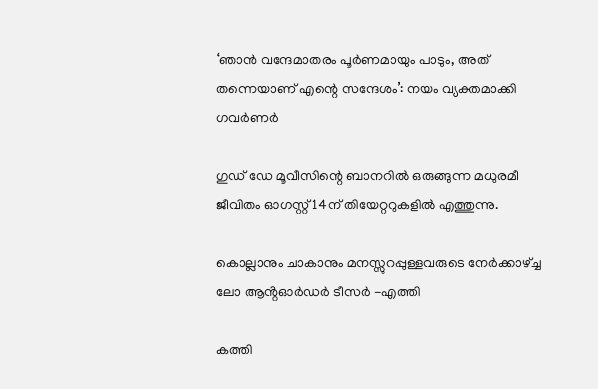‘ഞാൻ വന്ദേമാതരം പൂർണമായും പാടും, അത് തന്നെയാണ് എന്റെ സന്ദേശം’: നയം വ്യക്തമാക്കി ഗവർണർ

ഗുഡ് ഡേ മൂവീസിന്റെ ബാനറിൽ ഒരുങ്ങുന്ന മധുരമീ ജീവിതം ഓഗസ്റ്റ് 14ന് തിയേറ്ററുകളിൽ എത്തുന്നു.

കൊല്ലാനും ചാകാനും മനസ്സുറപ്പുള്ളവരുടെ നേർക്കാഴ്‌ച്ച ലോ ആൻ്റഓർഡർ ടീസർ -എത്തി

കത്തി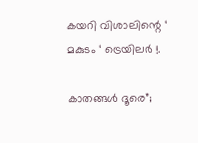കയറി വിശാലിന്റെ ‘ മകുടം ‘ ട്രെയിലർ !.

കാതങ്ങൾ ദൂരെ”;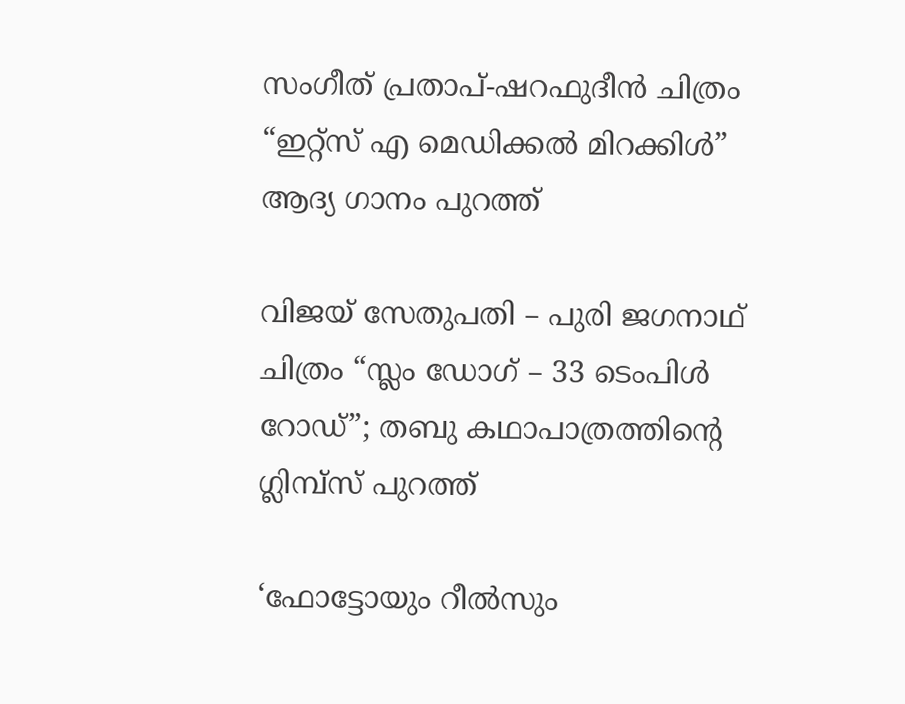സംഗീത് പ്രതാപ്-ഷറഫുദീൻ ചിത്രം “ഇറ്റ്സ് എ മെഡിക്കൽ മിറക്കിൾ” ആദ്യ ഗാനം പുറത്ത്

വിജയ് സേതുപതി – പുരി ജഗനാഥ് ചിത്രം “സ്ലം ഡോഗ് – 33 ടെംപിൾ റോഡ്”; തബു കഥാപാത്രത്തിന്റെ ഗ്ലിമ്പ്സ് പുറത്ത്

‘ഫോട്ടോയും റീല്‍സും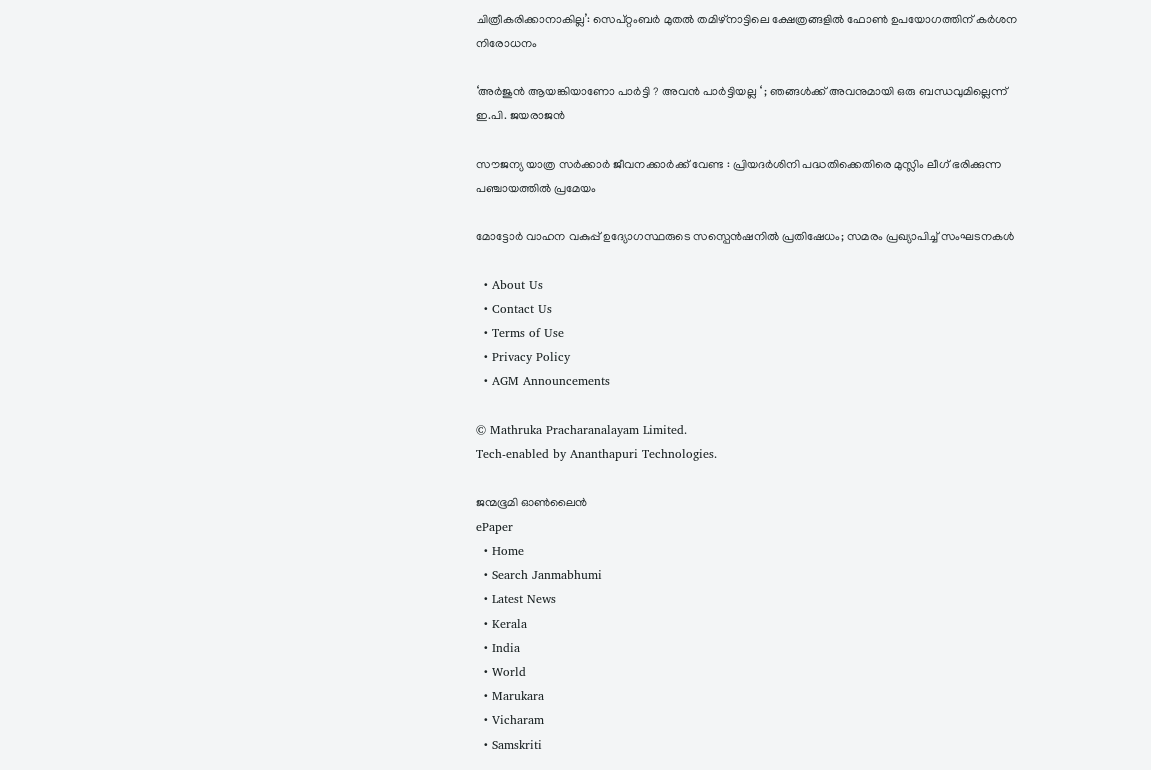ചിത്രീകരിക്കാനാകില്ല’: സെപ്റ്റംബർ മുതൽ തമിഴ്നാട്ടിലെ ക്ഷേത്രങ്ങളില്‍ ഫോണ്‍ ഉപയോഗത്തിന് കര്‍ശന നിരോധനം

‘അർജുൻ ആയങ്കിയാണോ പാർട്ടി ? അവൻ പാർട്ടിയല്ല ‘ ; ഞങ്ങൾക്ക് അവനുമായി ഒരു ബന്ധവുമില്ലെന്ന് ഇ.പി. ജയരാജൻ

സൗജന്യ യാത്ര സർക്കാർ ജീവനക്കാർക്ക് വേണ്ട : പ്രിയദർശിനി പദ്ധതിക്കെതിരെ മുസ്ലിം ലീഗ് ഭരിക്കുന്ന പഞ്ചായത്തിൽ പ്രമേയം

മോട്ടോർ വാഹന വകുപ്പ് ഉദ്യോഗസ്ഥരുടെ സസ്പെൻഷനിൽ പ്രതിഷേധം; സമരം പ്രഖ്യാപിച്ച് സംഘടനകൾ

  • About Us
  • Contact Us
  • Terms of Use
  • Privacy Policy
  • AGM Announcements

© Mathruka Pracharanalayam Limited.
Tech-enabled by Ananthapuri Technologies.

ജന്മഭൂമി ഓണ്‍ലൈന്‍
ePaper
  • Home
  • Search Janmabhumi
  • Latest News
  • Kerala
  • India
  • World
  • Marukara
  • Vicharam
  • Samskriti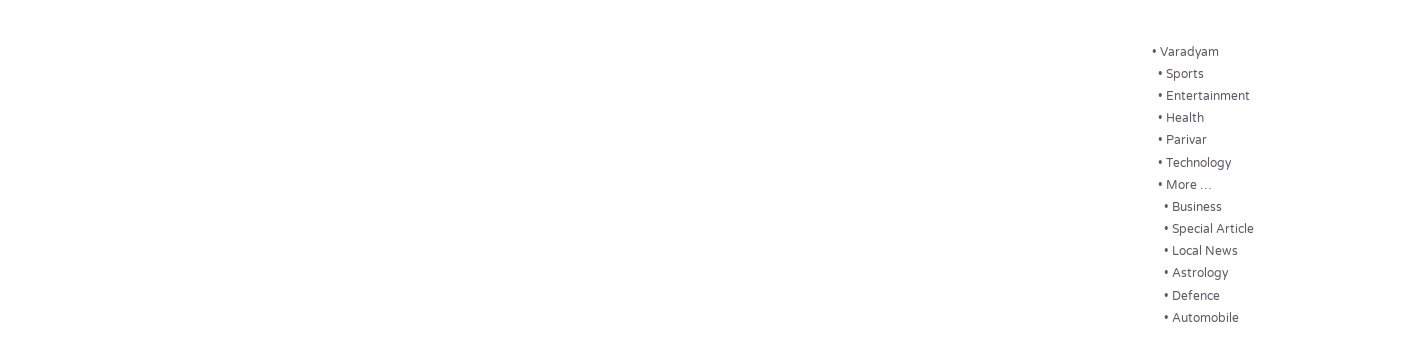• Varadyam
  • Sports
  • Entertainment
  • Health
  • Parivar
  • Technology
  • More …
    • Business
    • Special Article
    • Local News
    • Astrology
    • Defence
    • Automobile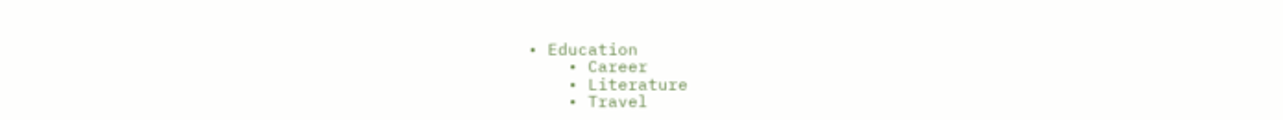• Education
    • Career
    • Literature
    • Travel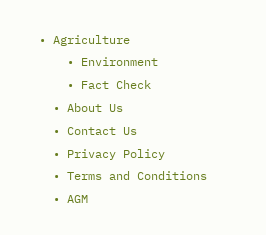• Agriculture
    • Environment
    • Fact Check
  • About Us
  • Contact Us
  • Privacy Policy
  • Terms and Conditions
  • AGM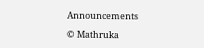Announcements

© Mathruka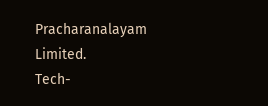Pracharanalayam Limited.
Tech-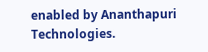enabled by Ananthapuri Technologies.